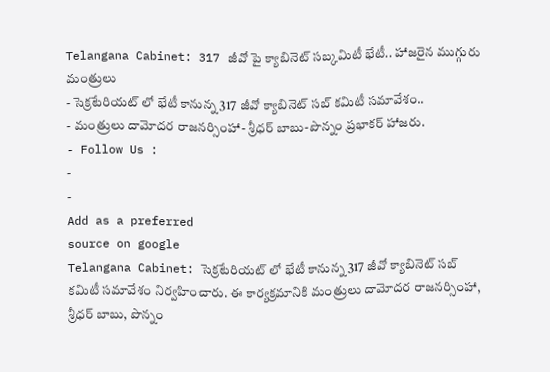Telangana Cabinet: 317 జీవో పై క్యాబినెట్ సబ్కమిటీ భేటీ.. హాజరైన ముగ్గురు మంత్రులు
- సెక్రటేరియట్ లో భేటీ కానున్న 317 జీవో క్యాబినెట్ సబ్ కమిటీ సమావేశం..
- మంత్రులు దామోదర రాజనర్సింహా- శ్రీధర్ బాబు-పొన్నం ప్రభాకర్ హాజరు.
- Follow Us :
-
-
Add as a preferred
source on google
Telangana Cabinet: సెక్రటేరియట్ లో భేటీ కానున్న 317 జీవో క్యాబినెట్ సబ్ కమిటీ సమావేశం నిర్వహించారు. ఈ కార్యక్రమానికి మంత్రులు దామోదర రాజనర్సింహా, శ్రీధర్ బాబు, పొన్నం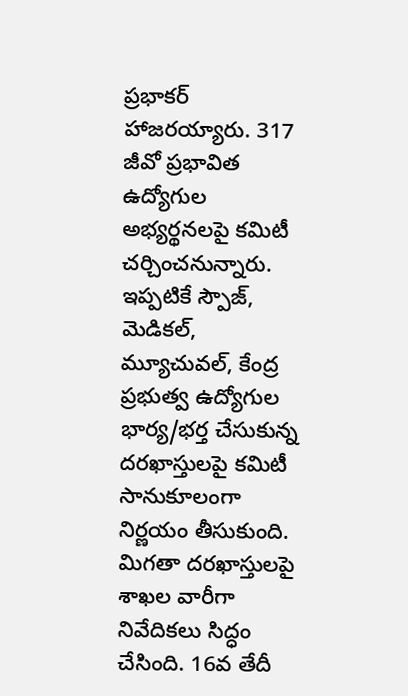ప్రభాకర్ హాజరయ్యారు. 317 జీవో ప్రభావిత ఉద్యోగుల అభ్యర్థనలపై కమిటీ చర్చించనున్నారు. ఇప్పటికే స్పౌజ్, మెడికల్, మ్యూచువల్, కేంద్ర ప్రభుత్వ ఉద్యోగుల భార్య/భర్త చేసుకున్న దరఖాస్తులపై కమిటీ సానుకూలంగా నిర్ణయం తీసుకుంది. మిగతా దరఖాస్తులపై శాఖల వారీగా నివేదికలు సిద్ధం చేసింది. 16వ తేదీ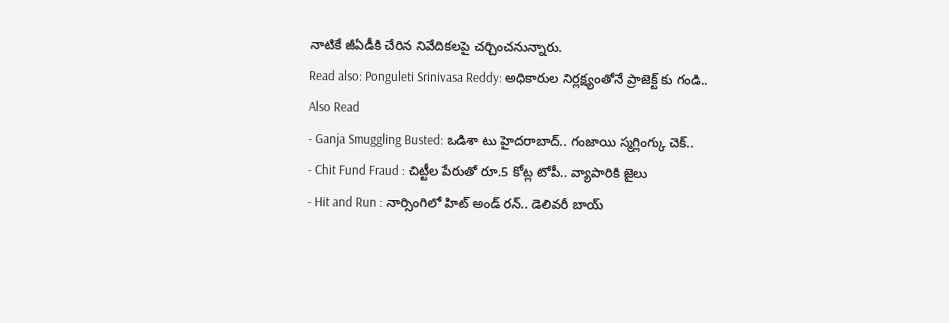నాటికే జీఏడీకి చేరిన నివేదికలపై చర్చించనున్నారు.
Read also: Ponguleti Srinivasa Reddy: అధికారుల నిర్లక్ష్యంతోనే ప్రాజెక్ట్ కు గండి..
Also Read
- Ganja Smuggling Busted: ఒడిశా టు హైదరాబాద్.. గంజాయి స్మగ్లింగ్కు చెక్..
- Chit Fund Fraud : చిట్టీల పేరుతో రూ.5 కోట్ల టోపీ.. వ్యాపారికి జైలు
- Hit and Run : నార్సింగిలో హిట్ అండ్ రన్.. డెలివరీ బాయ్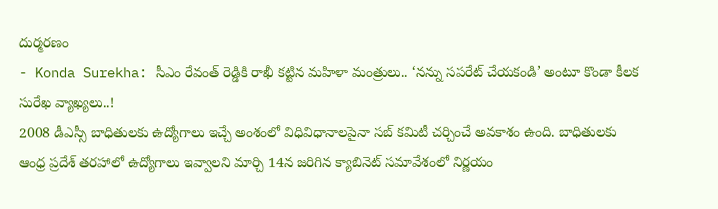దుర్మరణం
- Konda Surekha: సీఎం రేవంత్ రెడ్డికి రాఖీ కట్టిన మహిళా మంత్రులు.. ‘నన్ను సపరేట్ చేయకండి’ అంటూ కొండా కీలక సురేఖ వ్యాఖ్యలు..!
2008 డీఎస్సీ బాధితులకు ఉద్యోగాలు ఇచ్చే అంశంలో విధివిధానాలపైనా సబ్ కమిటీ చర్చించే అవకాశం ఉంది. బాధితులకు ఆంధ్ర ప్రదేశ్ తరహాలో ఉద్యోగాలు ఇవ్వాలని మార్చి 14న జరిగిన క్యాబినెట్ సమావేశంలో నిర్ణయం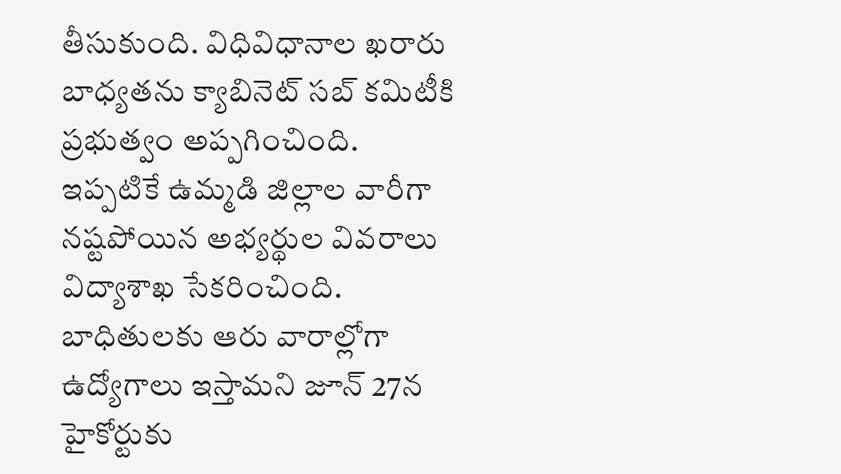తీసుకుంది. విధివిధానాల ఖరారు బాధ్యతను క్యాబినెట్ సబ్ కమిటీకి ప్రభుత్వం అప్పగించింది. ఇప్పటికే ఉమ్మడి జిల్లాల వారీగా నష్టపోయిన అభ్యర్థుల వివరాలు విద్యాశాఖ సేకరించింది. బాధితులకు ఆరు వారాల్లోగా ఉద్యోగాలు ఇస్తామని జూన్ 27న హైకోర్టుకు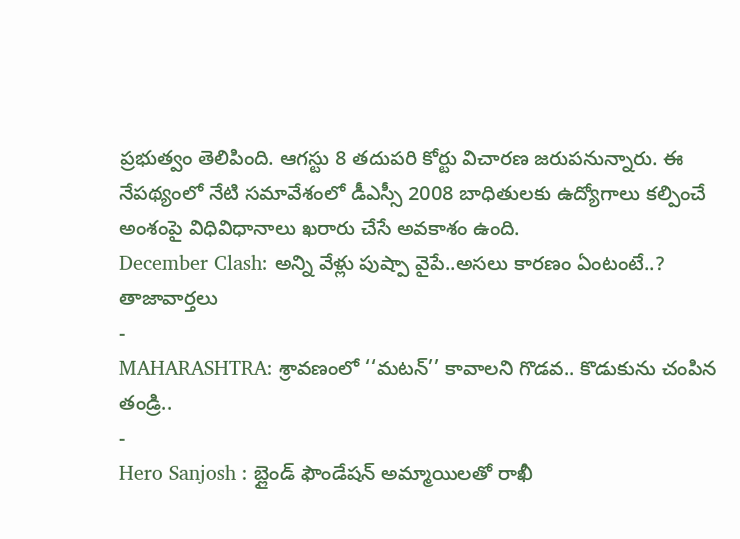ప్రభుత్వం తెలిపింది. ఆగస్టు 8 తదుపరి కోర్టు విచారణ జరుపనున్నారు. ఈ నేపథ్యంలో నేటి సమావేశంలో డీఎస్సీ 2008 బాధితులకు ఉద్యోగాలు కల్పించే అంశంపై విధివిధానాలు ఖరారు చేసే అవకాశం ఉంది.
December Clash: అన్ని వేళ్లు పుష్పా వైపే..అసలు కారణం ఏంటంటే..?
తాజావార్తలు
-
MAHARASHTRA: శ్రావణంలో ‘‘మటన్’’ కావాలని గొడవ.. కొడుకును చంపిన తండ్రి..
-
Hero Sanjosh : బ్లైండ్ ఫౌండేషన్ అమ్మాయిలతో రాఖీ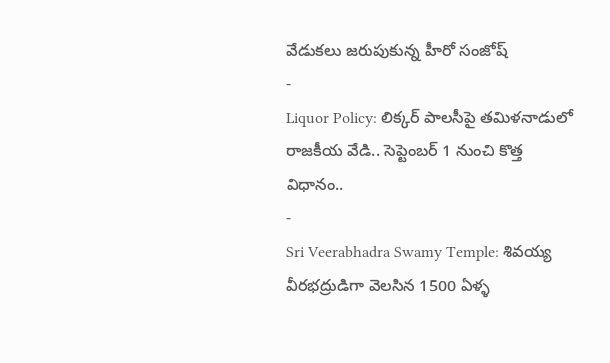వేడుకలు జరుపుకున్న హీరో సంజోష్
-
Liquor Policy: లిక్కర్ పాలసీపై తమిళనాడులో రాజకీయ వేడి.. సెప్టెంబర్ 1 నుంచి కొత్త విధానం..
-
Sri Veerabhadra Swamy Temple: శివయ్య వీరభద్రుడిగా వెలసిన 1500 ఏళ్ళ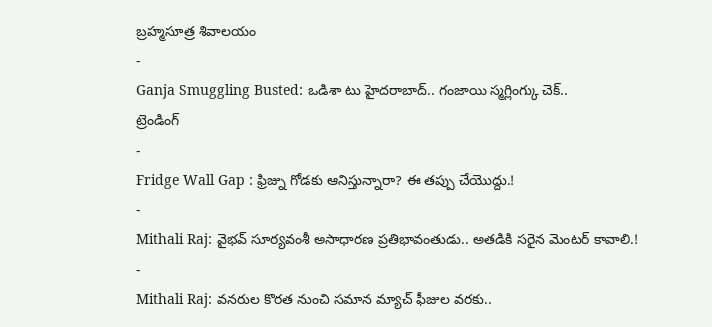బ్రహ్మసూత్ర శివాలయం
-
Ganja Smuggling Busted: ఒడిశా టు హైదరాబాద్.. గంజాయి స్మగ్లింగ్కు చెక్..
ట్రెండింగ్
-
Fridge Wall Gap : ఫ్రిజ్ను గోడకు ఆనిస్తున్నారా? ఈ తప్పు చేయొద్దు.!
-
Mithali Raj: వైభవ్ సూర్యవంశీ అసాధారణ ప్రతిభావంతుడు.. అతడికి సరైన మెంటర్ కావాలి.!
-
Mithali Raj: వనరుల కొరత నుంచి సమాన మ్యాచ్ ఫీజుల వరకు..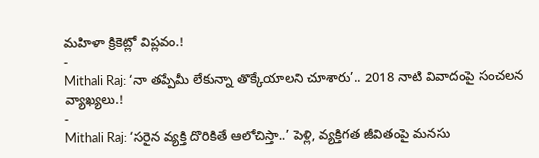మహిళా క్రికెట్లో విప్లవం.!
-
Mithali Raj: ‘నా తప్పేమీ లేకున్నా తొక్కేయాలని చూశారు’.. 2018 నాటి వివాదంపై సంచలన వ్యాఖ్యలు.!
-
Mithali Raj: ‘సరైన వ్యక్తి దొరికితే ఆలోచిస్తా..’ పెళ్లి, వ్యక్తిగత జీవితంపై మనసు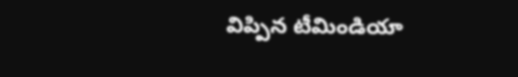విప్పిన టీమిండియా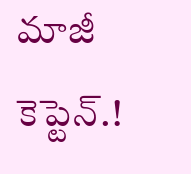మాజీ కెప్టెన్.!